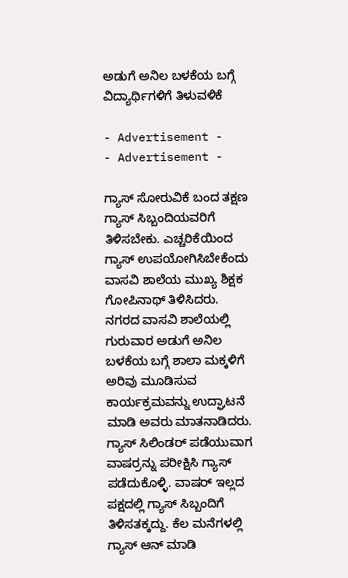ಅಡುಗೆ ಅನಿಲ ಬಳಕೆಯ ಬಗ್ಗೆ ವಿದ್ಯಾರ್ಥಿಗಳಿಗೆ ತಿಳುವಳಿಕೆ

- Advertisement -
- Advertisement -

ಗ್ಯಾಸ್ ಸೋರುವಿಕೆ ಬಂದ ತಕ್ಷಣ ಗ್ಯಾಸ್ ಸಿಬ್ಬಂದಿಯವರಿಗೆ ತಿಳಿಸಬೇಕು. ಎಚ್ಚರಿಕೆಯಿಂದ ಗ್ಯಾಸ್ ಉಪಯೋಗಿಸಿಬೇಕೆಂದು ವಾಸವಿ ಶಾಲೆಯ ಮುಖ್ಯ ಶಿಕ್ಷಕ ಗೋಪಿನಾಥ್ ತಿಳಿಸಿದರು.
ನಗರದ ವಾಸವಿ ಶಾಲೆಯಲ್ಲಿ ಗುರುವಾರ ಅಡುಗೆ ಅನಿಲ ಬಳಕೆಯ ಬಗ್ಗೆ ಶಾಲಾ ಮಕ್ಕಳಿಗೆ ಅರಿವು ಮೂಡಿಸುವ ಕಾರ್ಯಕ್ರಮವನ್ನು ಉದ್ಘಾಟನೆ ಮಾಡಿ ಅವರು ಮಾತನಾಡಿದರು.
ಗ್ಯಾಸ್ ಸಿಲಿಂಡರ್ ಪಡೆಯುವಾಗ ವಾಷರ್ರನ್ನು ಪರೀಕ್ಷಿಸಿ ಗ್ಯಾಸ್ ಪಡೆದುಕೊಳ್ಳಿ. ವಾಷರ್ ಇಲ್ಲದ ಪಕ್ಷದಲ್ಲಿ ಗ್ಯಾಸ್ ಸಿಬ್ಬಂದಿಗೆ ತಿಳಿಸತಕ್ಕದ್ದು. ಕೆಲ ಮನೆಗಳಲ್ಲಿ ಗ್ಯಾಸ್ ಆನ್ ಮಾಡಿ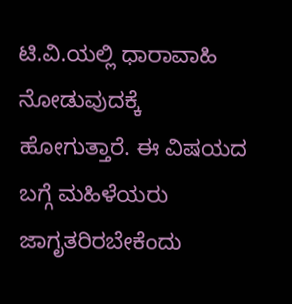ಟಿ.ವಿ.ಯಲ್ಲಿ ಧಾರಾವಾಹಿ ನೋಡುವುದಕ್ಕೆ ಹೋಗುತ್ತಾರೆ. ಈ ವಿಷಯದ ಬಗ್ಗೆ ಮಹಿಳೆಯರು ಜಾಗೃತರಿರಬೇಕೆಂದು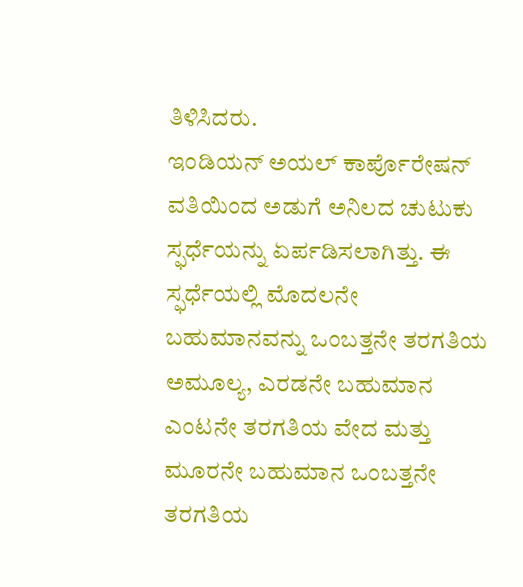ತಿಳಿಸಿದರು.
ಇಂಡಿಯನ್ ಅಯಲ್ ಕಾರ್ಪೊರೇಷನ್ ವತಿಯಿಂದ ಅಡುಗೆ ಅನಿಲದ ಚುಟುಕು ಸ್ಫರ್ಧೆಯನ್ನು ಏರ್ಪಡಿಸಲಾಗಿತ್ತು. ಈ ಸ್ಫರ್ಧೆಯಲ್ಲಿ ಮೊದಲನೇ ಬಹುಮಾನವನ್ನು ಒಂಬತ್ತನೇ ತರಗತಿಯ ಅಮೂಲ್ಯ, ಎರಡನೇ ಬಹುಮಾನ ಎಂಟನೇ ತರಗತಿಯ ವೇದ ಮತ್ತು ಮೂರನೇ ಬಹುಮಾನ ಒಂಬತ್ತನೇ ತರಗತಿಯ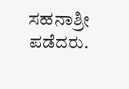ಸಹನಾಶ್ರೀ ಪಡೆದರು.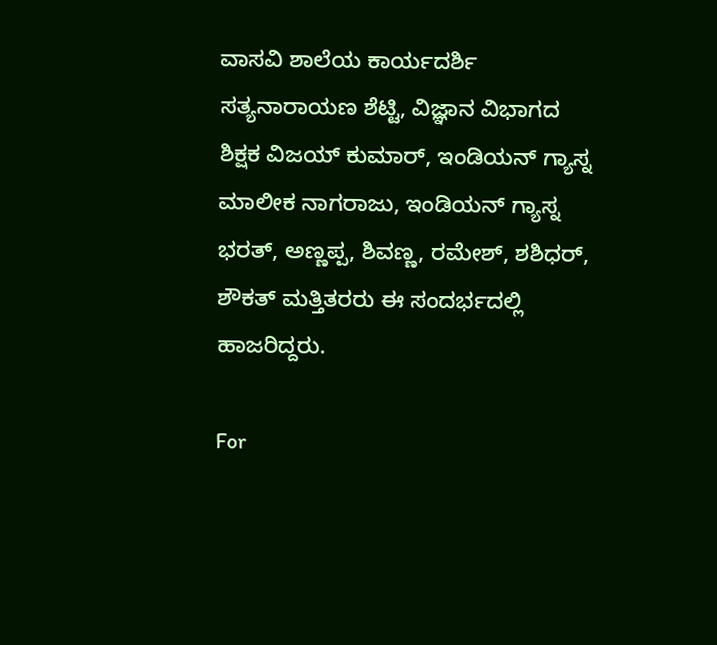ವಾಸವಿ ಶಾಲೆಯ ಕಾರ್ಯದರ್ಶಿ ಸತ್ಯನಾರಾಯಣ ಶೆಟ್ಟಿ, ವಿಜ್ಞಾನ ವಿಭಾಗದ ಶಿಕ್ಷಕ ವಿಜಯ್ ಕುಮಾರ್, ಇಂಡಿಯನ್ ಗ್ಯಾಸ್ನ ಮಾಲೀಕ ನಾಗರಾಜು, ಇಂಡಿಯನ್ ಗ್ಯಾಸ್ನ ಭರತ್, ಅಣ್ಣಪ್ಪ, ಶಿವಣ್ಣ, ರಮೇಶ್, ಶಶಿಧರ್, ಶೌಕತ್ ಮತ್ತಿತರರು ಈ ಸಂದರ್ಭದಲ್ಲಿ ಹಾಜರಿದ್ದರು.

For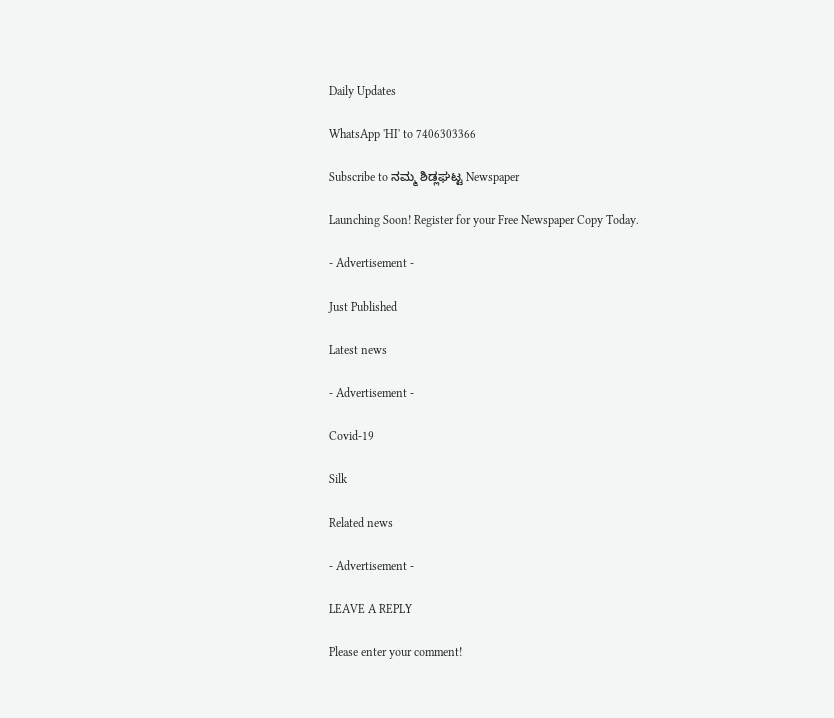Daily Updates

WhatsApp 'HI' to 7406303366

Subscribe to ನಮ್ಮ ಶಿಡ್ಲಘಟ್ಟ Newspaper

Launching Soon! Register for your Free Newspaper Copy Today.

- Advertisement -

Just Published

Latest news

- Advertisement -

Covid-19

Silk

Related news

- Advertisement -

LEAVE A REPLY

Please enter your comment!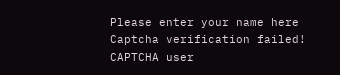Please enter your name here
Captcha verification failed!
CAPTCHA user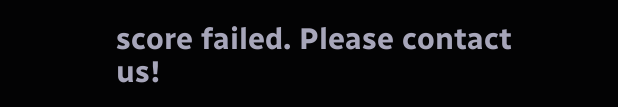score failed. Please contact us!